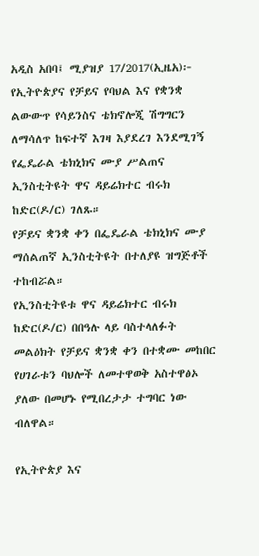አዲስ አበባ፤ ሚያዝያ 17/2017(ኢዜአ)፦ የኢትዮጵያና የቻይና የባህል እና የቋንቋ ልውውጥ የሳይንስና ቴክኖሎጂ ሽግግርን ለማሳለጥ ከፍተኛ እገዛ እያደረገ እንደሚገኝ የፌዴራል ቴክኒክና ሙያ ሥልጠና ኢንስቲትዩት ዋና ዳይሬክተር ብሩክ ከድር(ዶ/ር) ገለጹ።
የቻይና ቋንቋ ቀን በፌዴራል ቴክኒክና ሙያ ማሰልጠኛ ኢንስቲትዩት በተለያዩ ዝግጅቶች ተከብሯል።
የኢንስቲትዩቱ ዋና ዳይሬክተር ብሩክ ከድር(ዶ/ር) በበዓሉ ላይ ባስተላለፉት መልዕክት የቻይና ቋንቋ ቀን በተቋሙ መከበር የሀገራቱን ባህሎች ለመተዋወቅ አስተዋፅኦ ያለው በመሆኑ የሚበረታታ ተግባር ነው ብለዋል።

የኢትዮጵያ እና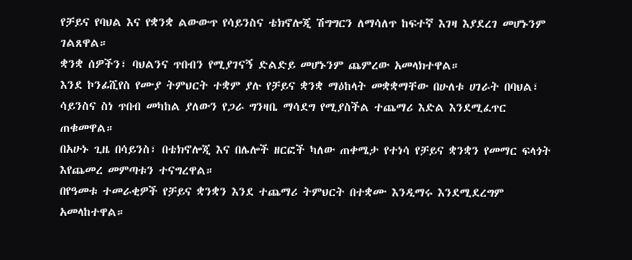የቻይና የባህል እና የቋንቋ ልውውጥ የሳይንስና ቴክኖሎጂ ሽግግርን ለማሳለጥ ከፍተኛ እገዛ እያደረገ መሆኑንም ገልጸዋል።
ቋንቋ ሰዎችን፣ ባህልንና ጥበብን የሚያገናኝ ድልድይ መሆኑንም ጨምረው አመላክተዋል።
እንደ ኮንፊሺየስ የሙያ ትምህርት ተቋም ያሉ የቻይና ቋንቋ ማዕከላት መቋቋማቸው በሁለቱ ሀገራት በባህል፣ ሳይንስና ስነ ጥበብ መካከል ያለውን የጋራ ግንዛቤ ማሳደግ የሚያስችል ተጨማሪ እድል እንደሚፈጥር ጠቁመዋል።
በአሁኑ ጊዜ በሳይንስ፣ በቴክኖሎጂ እና በሌሎች ዘርፎች ካለው ጠቀሜታ የተነሳ የቻይና ቋንቋን የመማር ፍላጎት እየጨመረ መምጣቱን ተናግረዋል።
በየዓመቱ ተመራቂዎች የቻይና ቋንቋን እንደ ተጨማሪ ትምህርት በተቋሙ እንዲማሩ እንደሚደረግም አመላከተዋል።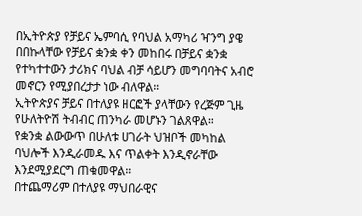በኢትዮጵያ የቻይና ኤምባሲ የባህል አማካሪ ዣንግ ያዌ በበኩላቸው የቻይና ቋንቋ ቀን መከበሩ በቻይና ቋንቋ የተካተተውን ታሪክና ባህል ብቻ ሳይሆን መግባባትና አብሮ መኖርን የሚያበረታታ ነው ብለዋል።
ኢትዮጵያና ቻይና በተለያዩ ዘርፎች ያላቸውን የረጅም ጊዜ የሁለትዮሽ ትብብር ጠንካራ መሆኑን ገልጸዋል።
የቋንቋ ልውውጥ በሁለቱ ሀገራት ህዝቦች መካከል ባህሎች እንዲራመዱ እና ጥልቀት እንዲኖራቸው እንደሚያደርግ ጠቁመዋል።
በተጨማሪም በተለያዩ ማህበራዊና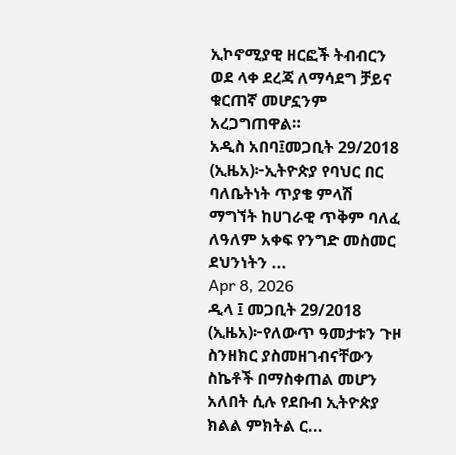ኢኮኖሚያዊ ዘርፎች ትብብርን ወደ ላቀ ደረጃ ለማሳደግ ቻይና ቁርጠኛ መሆኗንም አረጋግጠዋል።
አዲስ አበባ፤መጋቢት 29/2018 (ኢዜአ)፦ኢትዮጵያ የባህር በር ባለቤትነት ጥያቄ ምላሽ ማግኘት ከሀገራዊ ጥቅም ባለፈ ለዓለም አቀፍ የንግድ መስመር ደህንነትን ...
Apr 8, 2026
ዲላ ፤ መጋቢት 29/2018 (ኢዜአ)፦የለውጥ ዓመታቱን ጉዞ ስንዘክር ያስመዘገብናቸውን ስኬቶች በማስቀጠል መሆን አለበት ሲሉ የደቡብ ኢትዮጵያ ክልል ምክትል ር...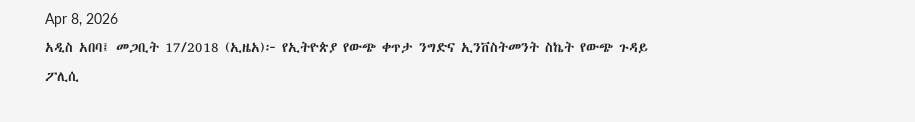Apr 8, 2026
አዲስ አበባ፤ መጋቢት 17/2018 (ኢዜአ)፦ የኢትዮጵያ የውጭ ቀጥታ ንግድና ኢንቨስትመንት ስኬት የውጭ ጉዳይ ፖሊሲ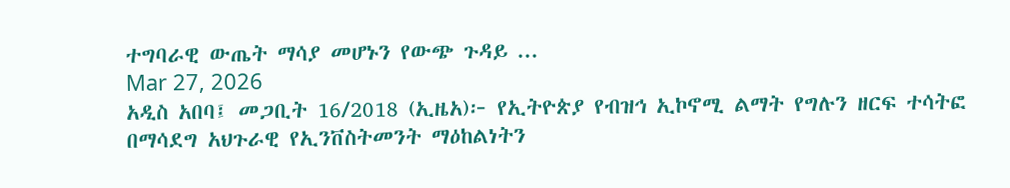ተግባራዊ ውጤት ማሳያ መሆኑን የውጭ ጉዳይ ...
Mar 27, 2026
አዲስ አበባ፤ መጋቢት 16/2018 (ኢዜአ)፦ የኢትዮጵያ የብዝኅ ኢኮኖሚ ልማት የግሉን ዘርፍ ተሳትፎ በማሳደግ አህጉራዊ የኢንቨስትመንት ማዕከልነትን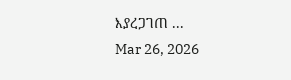እያረጋገጠ ...
Mar 26, 2026